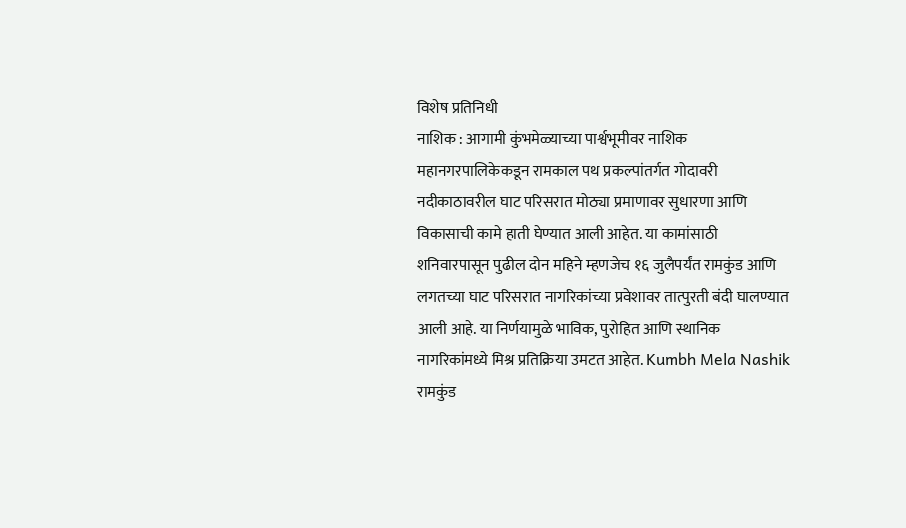विशेष प्रतिनिधी
नाशिक : आगामी कुंभमेळ्याच्या पार्श्वभूमीवर नाशिक महानगरपालिकेकडून रामकाल पथ प्रकल्पांतर्गत गोदावरी नदीकाठावरील घाट परिसरात मोठ्या प्रमाणावर सुधारणा आणि विकासाची कामे हाती घेण्यात आली आहेत. या कामांसाठी शनिवारपासून पुढील दोन महिने म्हणजेच १६ जुलैपर्यंत रामकुंड आणि लगतच्या घाट परिसरात नागरिकांच्या प्रवेशावर तात्पुरती बंदी घालण्यात आली आहे. या निर्णयामुळे भाविक, पुरोहित आणि स्थानिक नागरिकांमध्ये मिश्र प्रतिक्रिया उमटत आहेत. Kumbh Mela Nashik
रामकुंड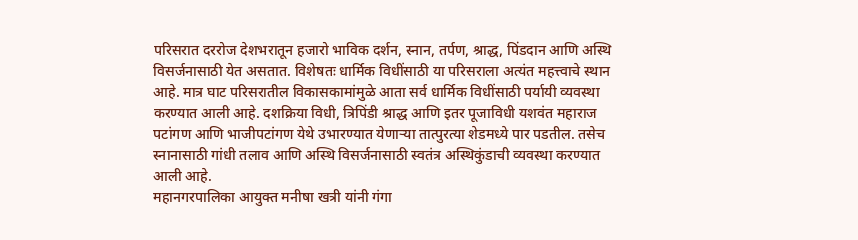परिसरात दररोज देशभरातून हजारो भाविक दर्शन, स्नान, तर्पण, श्राद्ध, पिंडदान आणि अस्थि विसर्जनासाठी येत असतात. विशेषतः धार्मिक विधींसाठी या परिसराला अत्यंत महत्त्वाचे स्थान आहे. मात्र घाट परिसरातील विकासकामांमुळे आता सर्व धार्मिक विधींसाठी पर्यायी व्यवस्था करण्यात आली आहे. दशक्रिया विधी, त्रिपिंडी श्राद्ध आणि इतर पूजाविधी यशवंत महाराज पटांगण आणि भाजीपटांगण येथे उभारण्यात येणाऱ्या तात्पुरत्या शेडमध्ये पार पडतील. तसेच स्नानासाठी गांधी तलाव आणि अस्थि विसर्जनासाठी स्वतंत्र अस्थिकुंडाची व्यवस्था करण्यात आली आहे.
महानगरपालिका आयुक्त मनीषा खत्री यांनी गंगा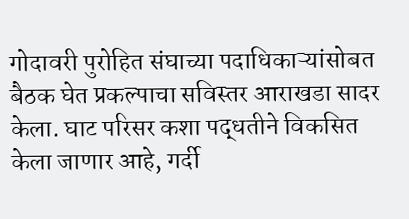गोदावरी पुरोहित संघाच्या पदाधिकाऱ्यांसोबत बैठक घेत प्रकल्पाचा सविस्तर आराखडा सादर केला. घाट परिसर कशा पद्धतीने विकसित केला जाणार आहे, गर्दी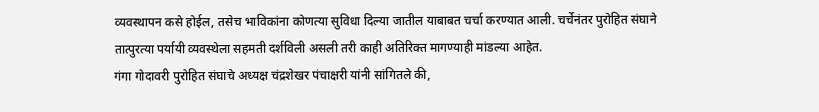व्यवस्थापन कसे होईल, तसेच भाविकांना कोणत्या सुविधा दिल्या जातील याबाबत चर्चा करण्यात आली. चर्चेनंतर पुरोहित संघाने तात्पुरत्या पर्यायी व्यवस्थेला सहमती दर्शविली असली तरी काही अतिरिक्त मागण्याही मांडल्या आहेत.
गंगा गोदावरी पुरोहित संघाचे अध्यक्ष चंद्रशेखर पंचाक्षरी यांनी सांगितले की,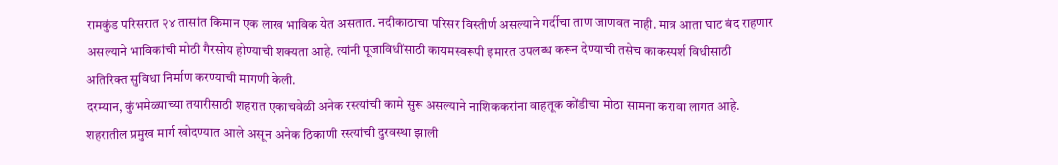रामकुंड परिसरात २४ तासांत किमान एक लाख भाविक येत असतात. नदीकाठाचा परिसर विस्तीर्ण असल्याने गर्दीचा ताण जाणवत नाही. मात्र आता घाट बंद राहणार असल्याने भाविकांची मोठी गैरसोय होण्याची शक्यता आहे. त्यांनी पूजाविधींसाठी कायमस्वरूपी इमारत उपलब्ध करून देण्याची तसेच काकस्पर्श विधीसाठी अतिरिक्त सुविधा निर्माण करण्याची मागणी केली.
दरम्यान, कुंभमेळ्याच्या तयारीसाठी शहरात एकाचवेळी अनेक रस्त्यांची कामे सुरू असल्याने नाशिककरांना वाहतूक कोंडीचा मोठा सामना करावा लागत आहे. शहरातील प्रमुख मार्ग खोदण्यात आले असून अनेक ठिकाणी रस्त्यांची दुरवस्था झाली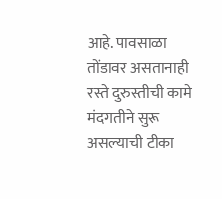आहे. पावसाळा तोंडावर असतानाही रस्ते दुरुस्तीची कामे मंदगतीने सुरू असल्याची टीका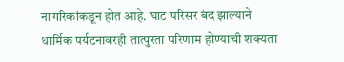नागरिकांकडून होत आहे. घाट परिसर बंद झाल्याने धार्मिक पर्यटनावरही तात्पुरता परिणाम होण्याची शक्यता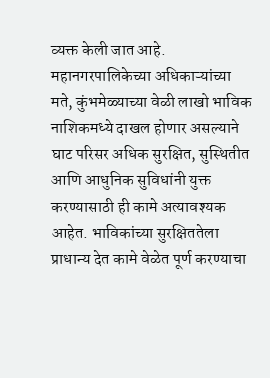व्यक्त केली जात आहे.
महानगरपालिकेच्या अधिकाऱ्यांच्या मते, कुंभमेळ्याच्या वेळी लाखो भाविक नाशिकमध्ये दाखल होणार असल्याने घाट परिसर अधिक सुरक्षित, सुस्थितीत आणि आधुनिक सुविधांनी युक्त करण्यासाठी ही कामे अत्यावश्यक आहेत. भाविकांच्या सुरक्षिततेला प्राधान्य देत कामे वेळेत पूर्ण करण्याचा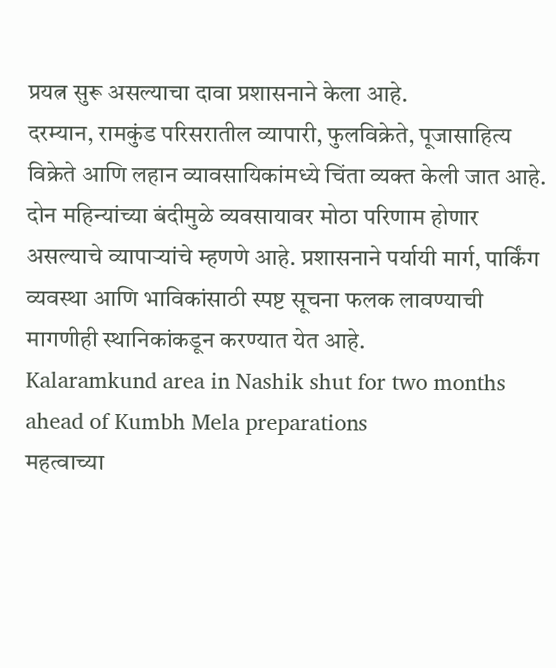प्रयत्न सुरू असल्याचा दावा प्रशासनाने केला आहे.
दरम्यान, रामकुंड परिसरातील व्यापारी, फुलविक्रेते, पूजासाहित्य विक्रेते आणि लहान व्यावसायिकांमध्ये चिंता व्यक्त केली जात आहे. दोन महिन्यांच्या बंदीमुळे व्यवसायावर मोठा परिणाम होणार असल्याचे व्यापाऱ्यांचे म्हणणे आहे. प्रशासनाने पर्यायी मार्ग, पार्किंग व्यवस्था आणि भाविकांसाठी स्पष्ट सूचना फलक लावण्याची मागणीही स्थानिकांकडून करण्यात येत आहे.
Kalaramkund area in Nashik shut for two months ahead of Kumbh Mela preparations
महत्वाच्या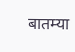बातम्या